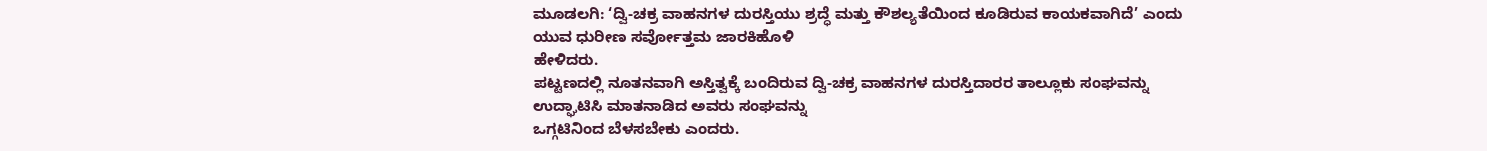ಮೂಡಲಗಿ: ‘ದ್ವಿ-ಚಕ್ರ ವಾಹನಗಳ ದುರಸ್ತಿಯು ಶ್ರದ್ಧೆ ಮತ್ತು ಕೌಶಲ್ಯತೆಯಿಂದ ಕೂಡಿರುವ ಕಾಯಕವಾಗಿದೆ’ ಎಂದು ಯುವ ಧುರೀಣ ಸರ್ವೋತ್ತಮ ಜಾರಕಿಹೊಳಿ
ಹೇಳಿದರು.
ಪಟ್ಟಣದಲ್ಲಿ ನೂತನವಾಗಿ ಅಸ್ತಿತ್ವಕ್ಕೆ ಬಂದಿರುವ ದ್ವಿ-ಚಕ್ರ ವಾಹನಗಳ ದುರಸ್ತಿದಾರರ ತಾಲ್ಲೂಕು ಸಂಘವನ್ನು ಉದ್ಘಾಟಿಸಿ ಮಾತನಾಡಿದ ಅವರು ಸಂಘವನ್ನು
ಒಗ್ಗಟಿನಿಂದ ಬೆಳಸಬೇಕು ಎಂದರು.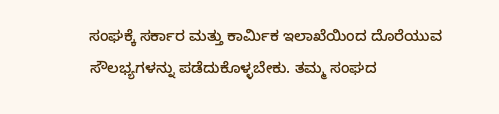ಸಂಘಕ್ಕೆ ಸರ್ಕಾರ ಮತ್ತು ಕಾರ್ಮಿಕ ಇಲಾಖೆಯಿಂದ ದೊರೆಯುವ ಸೌಲಭ್ಯಗಳನ್ನು ಪಡೆದುಕೊಳ್ಳಬೇಕು. ತಮ್ಮ ಸಂಘದ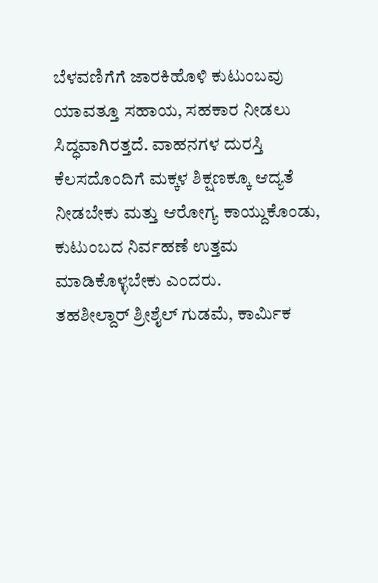ಬೆಳವಣಿಗೆಗೆ ಜಾರಕಿಹೊಳಿ ಕುಟುಂಬವು ಯಾವತ್ತೂ ಸಹಾಯ, ಸಹಕಾರ ನೀಡಲು ಸಿದ್ಧವಾಗಿರತ್ತದೆ. ವಾಹನಗಳ ದುರಸ್ತಿ ಕೆಲಸದೊಂದಿಗೆ ಮಕ್ಕಳ ಶಿಕ್ಷಣಕ್ಕೂ ಆದ್ಯತೆ ನೀಡಬೇಕು ಮತ್ತು ಆರೋಗ್ಯ ಕಾಯ್ದುಕೊಂಡು, ಕುಟುಂಬದ ನಿರ್ವಹಣೆ ಉತ್ತಮ ಮಾಡಿಕೊಳ್ಳಬೇಕು ಎಂದರು.
ತಹಶೀಲ್ದಾರ್ ಶ್ರೀಶೈಲ್ ಗುಡಮೆ, ಕಾರ್ಮಿಕ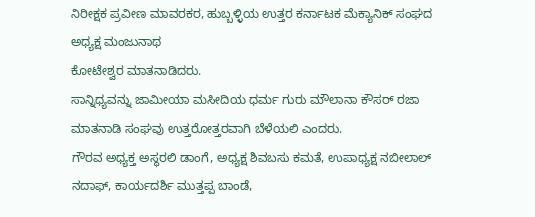ನಿರೀಕ್ಷಕ ಪ್ರವೀಣ ಮಾವರಕರ, ಹುಬ್ಬಳ್ಳಿಯ ಉತ್ತರ ಕರ್ನಾಟಕ ಮೆಕ್ಯಾನಿಕ್ ಸಂಘದ ಅಧ್ಯಕ್ಷ ಮಂಜುನಾಥ
ಕೋಟೇಶ್ವರ ಮಾತನಾಡಿದರು.
ಸಾನ್ನಿಧ್ಯವನ್ನು ಜಾಮೀಯಾ ಮಸೀದಿಯ ಧರ್ಮ ಗುರು ಮೌಲಾನಾ ಕೌಸರ್ ರಜಾ ಮಾತನಾಡಿ ಸಂಘವು ಉತ್ತರೋತ್ತರವಾಗಿ ಬೆಳೆಯಲಿ ಎಂದರು.
ಗೌರವ ಅಧ್ಯಕ್ತ ಅಸ್ಥರಲಿ ಡಾಂಗೆ, ಅಧ್ಯಕ್ಷ ಶಿವಬಸು ಕಮತೆ, ಉಪಾಧ್ಯಕ್ಷ ನಬೀಲಾಲ್ ನದಾಫ್, ಕಾರ್ಯದರ್ಶಿ ಮುತ್ತಪ್ಪ ಬಾಂಡೆ,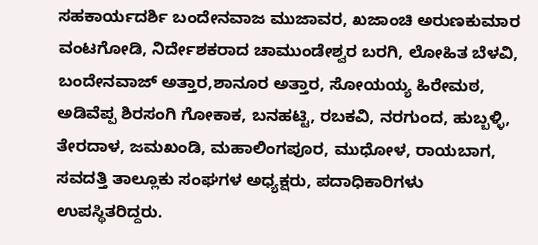ಸಹಕಾರ್ಯದರ್ಶಿ ಬಂದೇನವಾಜ ಮುಜಾವರ, ಖಜಾಂಚಿ ಅರುಣಕುಮಾರ ವಂಟಗೋಡಿ, ನಿರ್ದೇಶಕರಾದ ಚಾಮುಂಡೇಶ್ವರ ಬರಗಿ, ಲೋಹಿತ ಬೆಳವಿ, ಬಂದೇನವಾಜ್ ಅತ್ತಾರ,ಶಾನೂರ ಅತ್ತಾರ, ಸೋಯಯ್ಯ ಹಿರೇಮಠ, ಅಡಿವೆಪ್ಪ ಶಿರಸಂಗಿ ಗೋಕಾಕ, ಬನಹಟ್ಟಿ, ರಬಕವಿ, ನರಗುಂದ, ಹುಬ್ಬಳ್ಳಿ, ತೇರದಾಳ, ಜಮಖಂಡಿ, ಮಹಾಲಿಂಗಪೂರ, ಮುಧೋಳ, ರಾಯಬಾಗ, ಸವದತ್ತಿ ತಾಲ್ಲೂಕು ಸಂಘಗಳ ಅಧ್ಯಕ್ಷರು, ಪದಾಧಿಕಾರಿಗಳು ಉಪಸ್ಥಿತರಿದ್ದರು.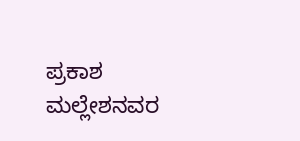ಪ್ರಕಾಶ ಮಲ್ಲೇಶನವರ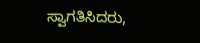ಸ್ವಾಗತಿಸಿದರು,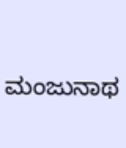ಮಂಜುನಾಥ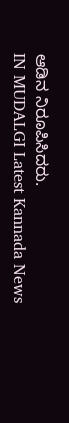ಆಡಿನ ನಿರೂಪಿಸಿದರು.
IN MUDALGI Latest Kannada News